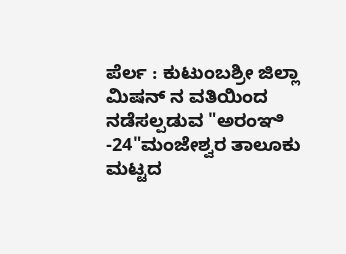ಪೆರ್ಲ : ಕುಟುಂಬಶ್ರೀ ಜಿಲ್ಲಾ ಮಿಷನ್ ನ ವತಿಯಿಂದ ನಡೆಸಲ್ಪಡುವ "ಅರಂಞಿ -24"ಮಂಜೇಶ್ವರ ತಾಲೂಕು ಮಟ್ಟದ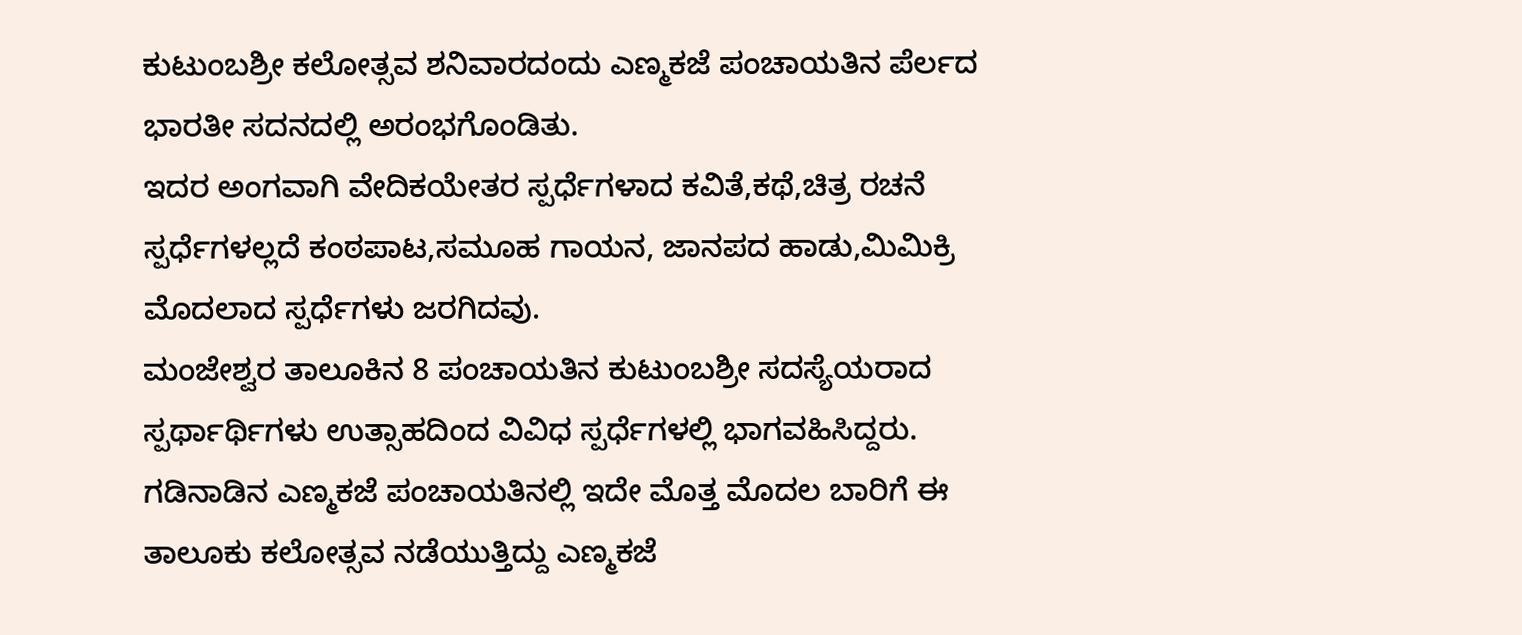ಕುಟುಂಬಶ್ರೀ ಕಲೋತ್ಸವ ಶನಿವಾರದಂದು ಎಣ್ಮಕಜೆ ಪಂಚಾಯತಿನ ಪೆರ್ಲದ ಭಾರತೀ ಸದನದಲ್ಲಿ ಅರಂಭಗೊಂಡಿತು.
ಇದರ ಅಂಗವಾಗಿ ವೇದಿಕಯೇತರ ಸ್ಪರ್ಧೆಗಳಾದ ಕವಿತೆ,ಕಥೆ,ಚಿತ್ರ ರಚನೆ ಸ್ಪರ್ಧೆಗಳಲ್ಲದೆ ಕಂಠಪಾಟ,ಸಮೂಹ ಗಾಯನ, ಜಾನಪದ ಹಾಡು,ಮಿಮಿಕ್ರಿ ಮೊದಲಾದ ಸ್ಪರ್ಧೆಗಳು ಜರಗಿದವು.
ಮಂಜೇಶ್ವರ ತಾಲೂಕಿನ 8 ಪಂಚಾಯತಿನ ಕುಟುಂಬಶ್ರೀ ಸದಸ್ಯೆಯರಾದ ಸ್ಪರ್ಥಾರ್ಥಿಗಳು ಉತ್ಸಾಹದಿಂದ ವಿವಿಧ ಸ್ಪರ್ಧೆಗಳಲ್ಲಿ ಭಾಗವಹಿಸಿದ್ದರು.
ಗಡಿನಾಡಿನ ಎಣ್ಮಕಜೆ ಪಂಚಾಯತಿನಲ್ಲಿ ಇದೇ ಮೊತ್ತ ಮೊದಲ ಬಾರಿಗೆ ಈ ತಾಲೂಕು ಕಲೋತ್ಸವ ನಡೆಯುತ್ತಿದ್ದು ಎಣ್ಮಕಜೆ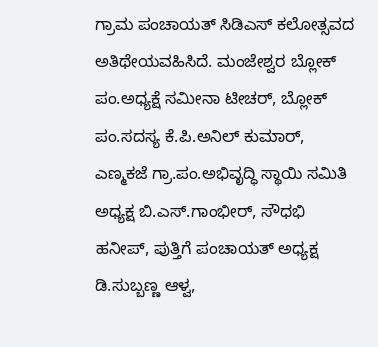ಗ್ರಾಮ ಪಂಚಾಯತ್ ಸಿಡಿಎಸ್ ಕಲೋತ್ಸವದ ಅತಿಥೇಯವಹಿಸಿದೆ. ಮಂಜೇಶ್ವರ ಬ್ಲೋಕ್ ಪಂ.ಅಧ್ಯಕ್ಷೆ ಸಮೀನಾ ಟೀಚರ್, ಬ್ಲೋಕ್ ಪಂ.ಸದಸ್ಯ ಕೆ.ಪಿ.ಅನಿಲ್ ಕುಮಾರ್, ಎಣ್ಮಕಜೆ ಗ್ರಾ.ಪಂ.ಅಭಿವೃದ್ಧಿ ಸ್ಥಾಯಿ ಸಮಿತಿ ಅಧ್ಯಕ್ಷ ಬಿ.ಎಸ್.ಗಾಂಭೀರ್, ಸೌಧಭಿ ಹನೀಪ್, ಪುತ್ತಿಗೆ ಪಂಚಾಯತ್ ಅಧ್ಯಕ್ಷ ಡಿ.ಸುಬ್ಬಣ್ಣ ಆಳ್ವ,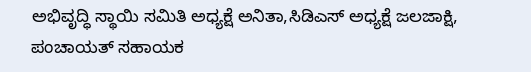ಅಭಿವೃದ್ಧಿ ಸ್ಥಾಯಿ ಸಮಿತಿ ಅಧ್ಯಕ್ಷೆ ಅನಿತಾ,ಸಿಡಿಎಸ್ ಅಧ್ಯಕ್ಷೆ ಜಲಜಾಕ್ಷಿ, ಪಂಚಾಯತ್ ಸಹಾಯಕ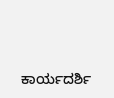ಕಾರ್ಯದರ್ಶಿ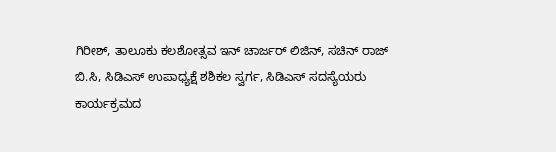ಗಿರೀಶ್, ತಾಲೂಕು ಕಲಶೋತ್ಸವ ಇನ್ ಚಾರ್ಜರ್ ಲಿಜಿನ್, ಸಚಿನ್ ರಾಜ್ ಬಿ.ಸಿ, ಸಿಡಿಎಸ್ ಉಪಾಧ್ಯಕ್ಷೆ ಶಶಿಕಲ ಸ್ವರ್ಗ, ಸಿಡಿಎಸ್ ಸದಸ್ಯೆಯರು ಕಾರ್ಯಕ್ರಮದ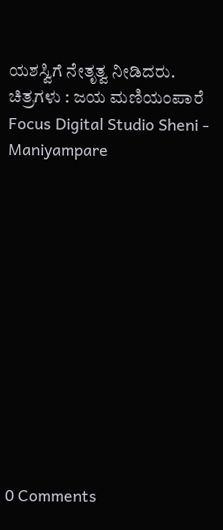ಯಶಸ್ವಿಗೆ ನೇತೃತ್ವ ನೀಡಿದರು.
ಚಿತ್ರಗಳು : ಜಯ ಮಣಿಯಂಪಾರೆ Focus Digital Studio Sheni - Maniyampare












0 Comments